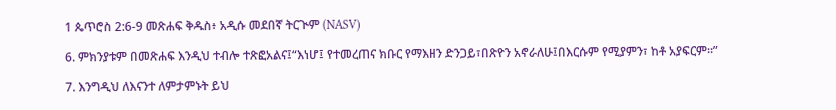1 ጴጥሮስ 2:6-9 መጽሐፍ ቅዱስ፥ አዲሱ መደበኛ ትርጒም (NASV)

6. ምክንያቱም በመጽሐፍ እንዲህ ተብሎ ተጽፎአልና፤“እነሆ፤ የተመረጠና ክቡር የማእዘን ድንጋይ፣በጽዮን አኖራለሁ፤በእርሱም የሚያምን፣ ከቶ አያፍርም።”

7. እንግዲህ ለእናንተ ለምታምኑት ይህ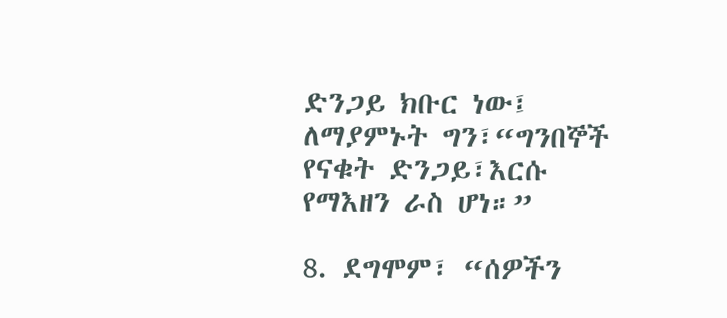ድንጋይ ክቡር ነው፤ ለማያምኑት ግን፣“ግንበኞች የናቁት ድንጋይ፣እርሱ የማእዘን ራስ ሆነ።”

8. ደግሞም፣ “ሰዎችን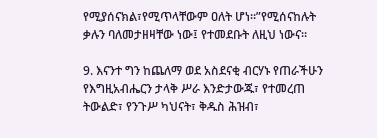የሚያሰናክል፣የሚጥላቸውም ዐለት ሆነ።”የሚሰናከሉት ቃሉን ባለመታዘዛቸው ነው፤ የተመደቡት ለዚህ ነውና።

9. እናንተ ግን ከጨለማ ወደ አስደናቂ ብርሃኑ የጠራችሁን የእግዚአብሔርን ታላቅ ሥራ እንድታውጁ፣ የተመረጠ ትውልድ፣ የንጉሥ ካህናት፣ ቅዱስ ሕዝብ፣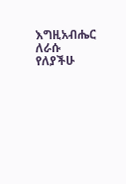እግዚአብሔር ለራሱ የለያችሁ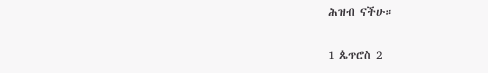ሕዝብ ናችሁ።

1 ጴጥሮስ 2